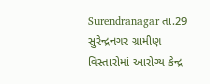Surendranagar તા.29
સુરેન્દ્રનગર ગ્રામીણ વિસ્તારોમાં આરોગ્ય કેન્દ્ર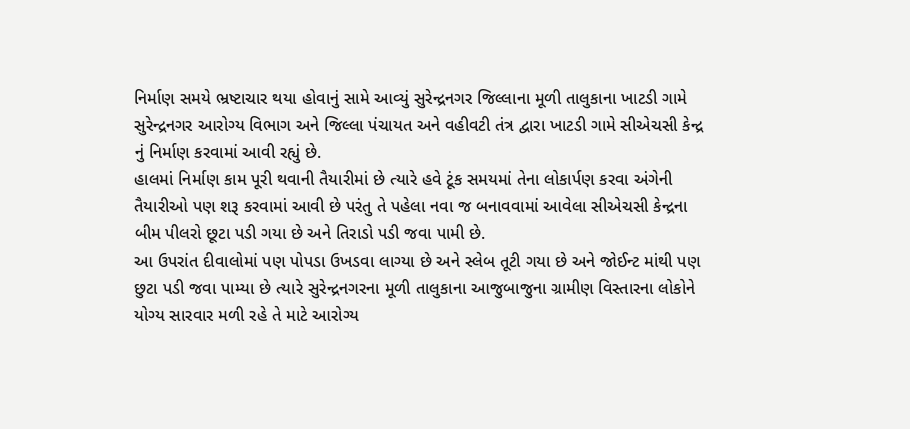નિર્માણ સમયે ભ્રષ્ટાચાર થયા હોવાનું સામે આવ્યું સુરેન્દ્રનગર જિલ્લાના મૂળી તાલુકાના ખાટડી ગામે સુરેન્દ્રનગર આરોગ્ય વિભાગ અને જિલ્લા પંચાયત અને વહીવટી તંત્ર દ્વારા ખાટડી ગામે સીએચસી કેન્દ્ર નું નિર્માણ કરવામાં આવી રહ્યું છે.
હાલમાં નિર્માણ કામ પૂરી થવાની તૈયારીમાં છે ત્યારે હવે ટૂંક સમયમાં તેના લોકાર્પણ કરવા અંગેની તૈયારીઓ પણ શરૂ કરવામાં આવી છે પરંતુ તે પહેલા નવા જ બનાવવામાં આવેલા સીએચસી કેન્દ્રના બીમ પીલરો છૂટા પડી ગયા છે અને તિરાડો પડી જવા પામી છે.
આ ઉપરાંત દીવાલોમાં પણ પોપડા ઉખડવા લાગ્યા છે અને સ્લેબ તૂટી ગયા છે અને જોઈન્ટ માંથી પણ છુટા પડી જવા પામ્યા છે ત્યારે સુરેન્દ્રનગરના મૂળી તાલુકાના આજુબાજુના ગ્રામીણ વિસ્તારના લોકોને યોગ્ય સારવાર મળી રહે તે માટે આરોગ્ય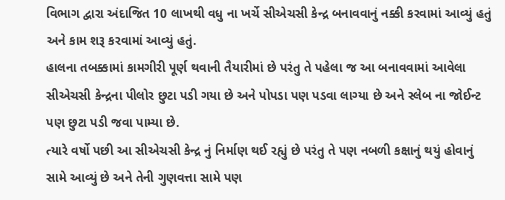વિભાગ દ્વારા અંદાજિત 10 લાખથી વધુ ના ખર્ચે સીએચસી કેન્દ્ર બનાવવાનું નક્કી કરવામાં આવ્યું હતું અને કામ શરૂ કરવામાં આવ્યું હતું.
હાલના તબક્કામાં કામગીરી પૂર્ણ થવાની તૈયારીમાં છે પરંતુ તે પહેલા જ આ બનાવવામાં આવેલા સીએચસી કેન્દ્રના પીલોર છુટા પડી ગયા છે અને પોપડા પણ પડવા લાગ્યા છે અને સ્લેબ ના જોઈન્ટ પણ છુટા પડી જવા પામ્યા છે.
ત્યારે વર્ષો પછી આ સીએચસી કેન્દ્ર નું નિર્માણ થઈ રહ્યું છે પરંતુ તે પણ નબળી કક્ષાનું થયું હોવાનું સામે આવ્યું છે અને તેની ગુણવત્તા સામે પણ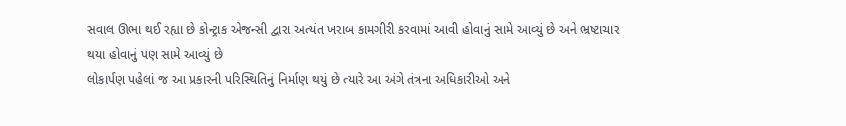સવાલ ઊભા થઈ રહ્યા છે કોન્ટ્રાક એજન્સી દ્વારા અત્યંત ખરાબ કામગીરી કરવામાં આવી હોવાનું સામે આવ્યું છે અને ભ્રષ્ટાચાર થયા હોવાનું પણ સામે આવ્યું છે
લોકાર્પણ પહેલાં જ આ પ્રકારની પરિસ્થિતિનું નિર્માણ થયું છે ત્યારે આ અંગે તંત્રના અધિકારીઓ અને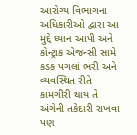આરોગ્ય વિભાગના અધિકારીઓ દ્વારા આ મુદ્દે ધ્યાન આપી અને કોન્ટ્રાક એજન્સી સામે કડક પગલાં ભરી અને વ્યવસ્થિત રીતે કામગીરી થાય તે અંગેની તકેદારી રાખવા પણ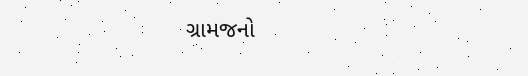ગ્રામજનો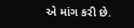એ માંગ કરી છે.